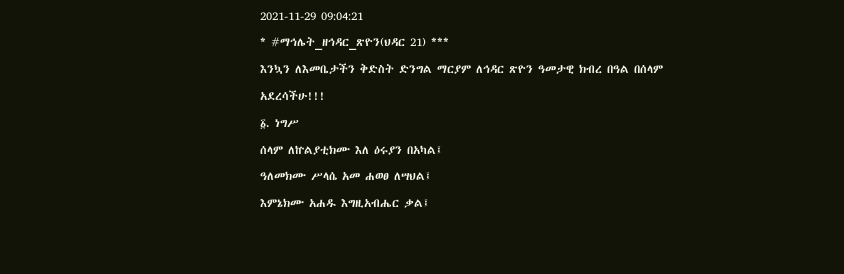2021-11-29 09:04:21
* #ማኅሌት_ዘኅዳር_ጽዮን(ህዳር 21) ***
እንኳን ለእመቤታችን ቅድስት ድንግል ማርያም ለኅዳር ጽዮን ዓመታዊ ክብረ በዓል በሰላም አደረሳችሁ!!!
፩. ነግሥ
ሰላም ለኵልያቲክሙ እለ ዕሩያን በአካል፤
ዓለመክሙ ሥላሴ አመ ሐወፀ ለሣህል፤
እምኔክሙ አሐዱ እግዚአብሔር ቃል፤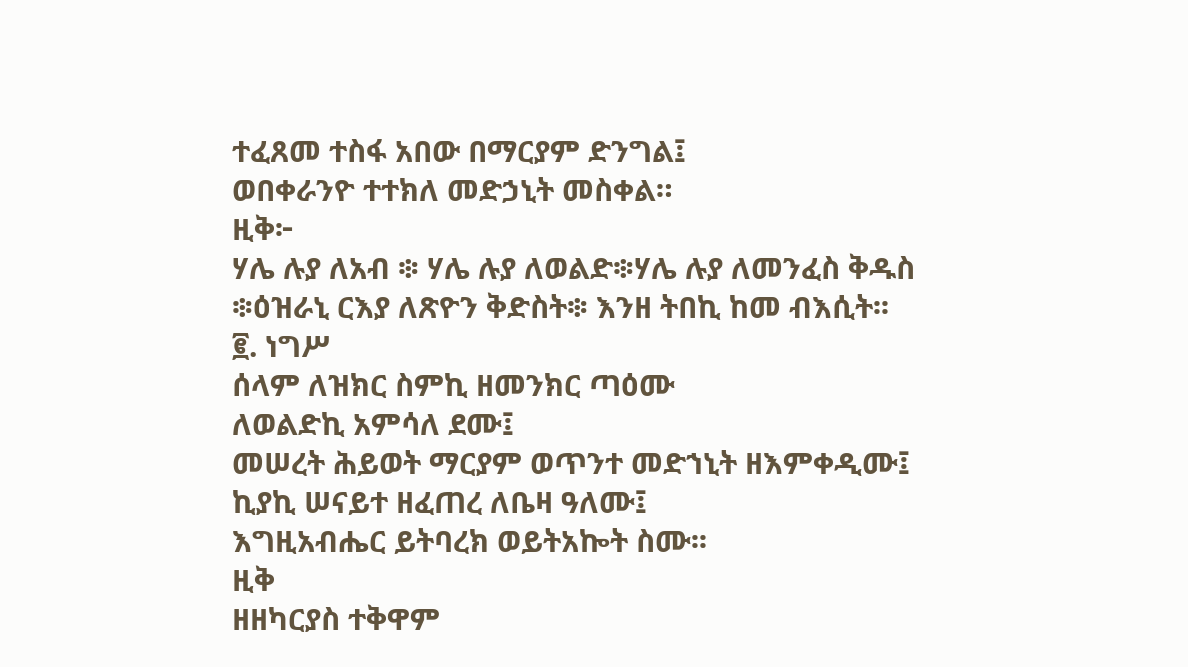ተፈጸመ ተስፋ አበው በማርያም ድንግል፤
ወበቀራንዮ ተተክለ መድኃኒት መስቀል።
ዚቅ፦
ሃሌ ሉያ ለአብ ፨ ሃሌ ሉያ ለወልድ፨ሃሌ ሉያ ለመንፈስ ቅዱስ ፨ዕዝራኒ ርእያ ለጽዮን ቅድስት፨ እንዘ ትበኪ ከመ ብእሲት፡፡
፪. ነግሥ
ሰላም ለዝክር ስምኪ ዘመንክር ጣዕሙ
ለወልድኪ አምሳለ ደሙ፤
መሠረት ሕይወት ማርያም ወጥንተ መድኀኒት ዘእምቀዲሙ፤
ኪያኪ ሠናይተ ዘፈጠረ ለቤዛ ዓለሙ፤
እግዚአብሔር ይትባረክ ወይትአኰት ስሙ፡፡
ዚቅ
ዘዘካርያስ ተቅዋም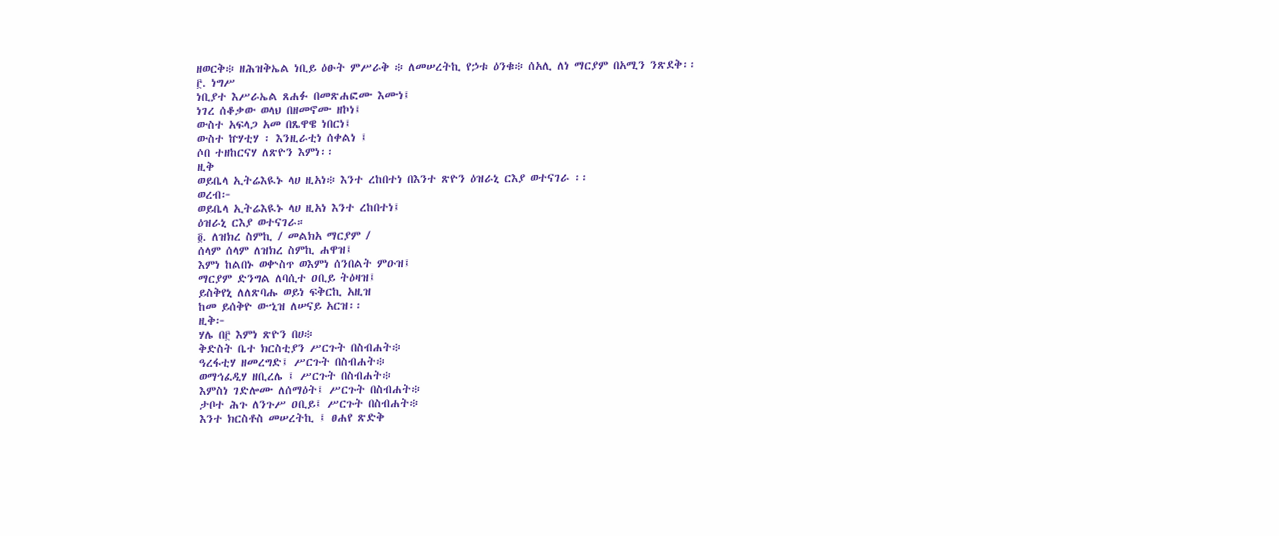ዘወርቅ፨ ዘሕዝቅኤል ነቢይ ዕፁት ምሥራቅ ፨ ለመሠረትኪ የኃቱ ዕንቁ፨ ሰአሊ ለነ ማርያም በአሚን ንጽደቅ፡፡
፫. ነግሥ
ነቢያተ እሥራኤል ጸሐፉ በመጽሐፎሙ እሙነ፤
ነገረ ሰቆቃው ወላህ በዘመኖሙ ዘኮነ፤
ውስተ አፍላጋ አመ በጼዋዌ ነበርነ፤
ውስተ ኵሃቲሃ ፡ እንዚራቲነ ሰቀልነ ፤
ሶበ ተዘከርናሃ ለጽዮን እምነ፡፡
ዚቅ
ወይቤላ ኢትሬእዪኑ ላሀ ዚአነ፨ እንተ ረከበተነ በእንተ ጽዮን ዕዝራኒ ርእያ ወተናገራ ፡፡
ወረብ፦
ወይቤላ ኢትሬእዪኑ ላሀ ዚአነ እንተ ረከበተነ፤
ዕዝራኒ ርእያ ወተናገራ።
፬. ለዝክረ ስምኪ / መልክአ ማርያም /
ሰላም ሰላም ለዝክረ ስምኪ ሐዋዝ፤
እምነ ከልበኑ ወቍስጥ ወእምነ ሰንበልት ምዑዝ፤
ማርያም ድንግል ለባሲተ ዐቢይ ትዕዛዝ፤
ይስቅየኒ ለለጽባሑ ወይነ ፍቅርኪ አዚዝ
ከመ ይሰቅዮ ውኂዝ ለሠናይ አርዝ፡፡
ዚቅ፦
ሃሌ በ፫ እምነ ጽዮን በሀ፨
ቅድስት ቤተ ክርስቲያን ሥርጉት በስብሐት፨
ዓረፋቲሃ ዘመረግድ፤ ሥርጉት በስብሐት፨
ወማኅፈዲሃ ዘቢረሌ ፤ ሥርጉት በስብሐት፨
እምስነ ገድሎሙ ለሰማዕት፤ ሥርጉት በስብሐት፨
ታቦተ ሕጉ ለንጉሥ ዐቢይ፤ ሥርጉት በስብሐት፨
እንተ ክርስቶስ መሠረትኪ ፤ ፀሐየ ጽድቅ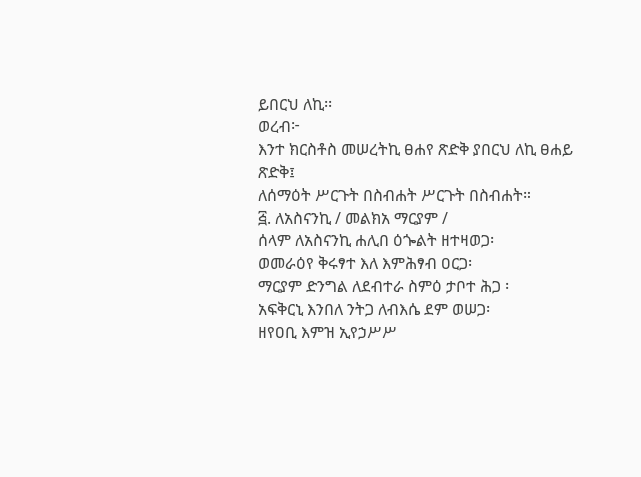ይበርህ ለኪ፡፡
ወረብ፦
እንተ ክርስቶስ መሠረትኪ ፀሐየ ጽድቅ ያበርህ ለኪ ፀሐይ ጽድቅ፤
ለሰማዕት ሥርጉት በስብሐት ሥርጉት በስብሐት።
፭. ለአስናንኪ / መልክአ ማርያም /
ሰላም ለአስናንኪ ሐሊበ ዕጐልት ዘተዛወጋ፡
ወመራዕየ ቅሩፃተ እለ እምሕፃብ ዐርጋ፡
ማርያም ድንግል ለደብተራ ስምዕ ታቦተ ሕጋ ፡
አፍቅርኒ እንበለ ንትጋ ለብእሴ ደም ወሠጋ፡
ዘየዐቢ እምዝ ኢየኃሥሥ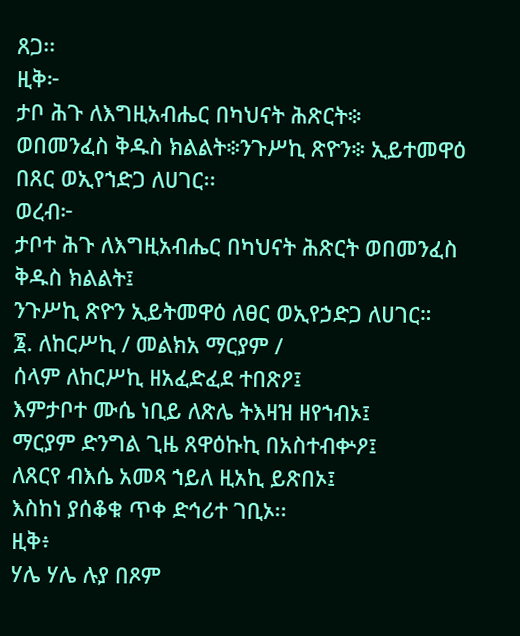ጸጋ፡፡
ዚቅ፦
ታቦ ሕጉ ለእግዚአብሔር በካህናት ሕጽርት፨
ወበመንፈስ ቅዱስ ክልልት፨ንጉሥኪ ጽዮን፨ ኢይተመዋዕ በጸር ወኢየኀድጋ ለሀገር፡፡
ወረብ፦
ታቦተ ሕጉ ለእግዚአብሔር በካህናት ሕጽርት ወበመንፈስ ቅዱስ ክልልት፤
ንጉሥኪ ጽዮን ኢይትመዋዕ ለፀር ወኢየኃድጋ ለሀገር።
፮. ለከርሥኪ / መልክአ ማርያም /
ሰላም ለከርሥኪ ዘአፈድፈደ ተበጽዖ፤
እምታቦተ ሙሴ ነቢይ ለጽሌ ትእዛዝ ዘየኀብኦ፤
ማርያም ድንግል ጊዜ ጸዋዕኩኪ በአስተብቍዖ፤
ለጸርየ ብእሴ አመጻ ኀይለ ዚአኪ ይጽበኦ፤
እስከነ ያሰቆቁ ጥቀ ድኅሪተ ገቢኦ፡፡
ዚቅ፥
ሃሌ ሃሌ ሉያ በጾም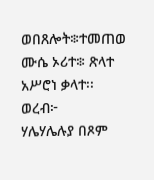ወበጸሎት፨ተመጠወ ሙሴ ኦሪተ፨ ጽላተ አሥሮነ ቃላተ፡፡
ወረብ፦
ሃሌሃሌሉያ በጾም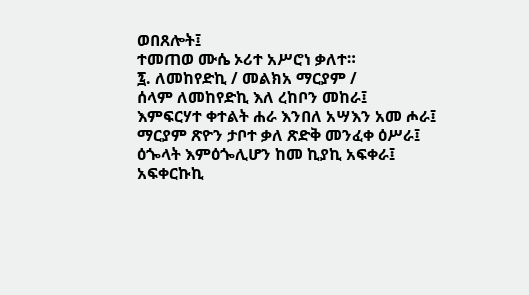ወበጸሎት፤
ተመጠወ ሙሴ ኦሪተ አሥሮነ ቃለተ።
፯. ለመከየድኪ / መልክአ ማርያም /
ሰላም ለመከየድኪ እለ ረከቦን መከራ፤
እምፍርሃተ ቀተልት ሐራ እንበለ አሣእን አመ ሖራ፤
ማርያም ጽዮን ታቦተ ቃለ ጽድቅ መንፈቀ ዕሥራ፤
ዕጐላት እምዕጐሊሆን ከመ ኪያኪ አፍቀራ፤
አፍቀርኩኪ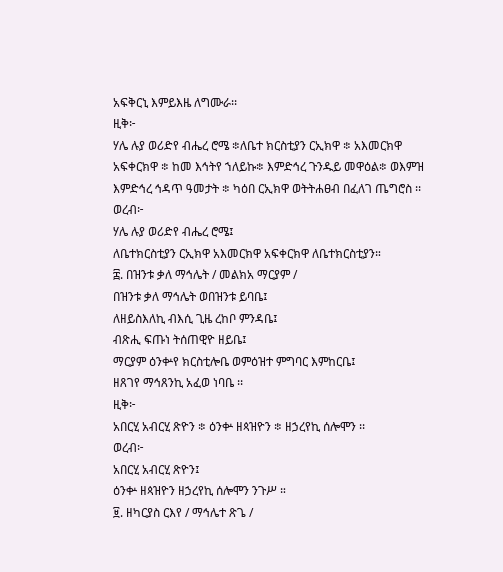አፍቅርኒ እምይእዜ ለግሙራ፡፡
ዚቅ፦
ሃሌ ሉያ ወሪድየ ብሔረ ሮሜ ፨ለቤተ ክርስቲያን ርኢክዋ ፨ አእመርክዋ አፍቀርክዋ ፨ ከመ እኅትየ ኀለይኩ፨ እምድኅረ ጉንዱይ መዋዕል፨ ወእምዝ እምድኅረ ኅዳጥ ዓመታት ፨ ካዕበ ርኢክዋ ወትትሐፀብ በፈለገ ጤግሮስ ፡፡
ወረብ፦
ሃሌ ሉያ ወሪድየ ብሔረ ሮሜ፤
ለቤተክርስቲያን ርኢክዋ አእመርክዋ አፍቀርክዋ ለቤተክርስቲያን።
፰. በዝንቱ ቃለ ማኅሌት / መልክአ ማርያም /
በዝንቱ ቃለ ማኅሌት ወበዝንቱ ይባቤ፤
ለዘይስእለኪ ብእሲ ጊዜ ረከቦ ምንዳቤ፤
ብጽሒ ፍጡነ ትሰጠዊዮ ዘይቤ፤
ማርያም ዕንቍየ ክርስቲሎቤ ወምዕዝተ ምግባር እምከርቤ፤
ዘጸገየ ማኅጸንኪ አፈወ ነባቤ ፡፡
ዚቅ፦
አበርሂ አብርሂ ጽዮን ፨ ዕንቍ ዘጳዝዮን ፨ ዘኃረየኪ ሰሎሞን ፡፡
ወረብ፦
አበርሂ አብርሂ ጽዮን፤
ዕንቍ ዘጳዝዮን ዘኃረየኪ ሰሎሞን ንጉሥ ።
፱. ዘካርያስ ርእየ / ማኅሌተ ጽጌ /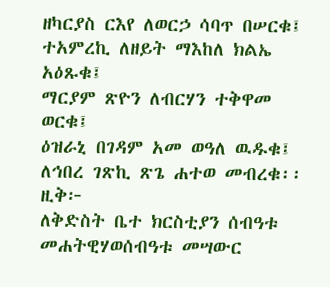ዘካርያስ ርእየ ለወርኃ ሳባጥ በሠርቁ፤
ተአምረኪ ለዘይት ማእከለ ክልኤ አዕጹቁ፤
ማርያም ጽዮን ለብርሃን ተቅዋመ ወርቁ፤
ዕዝራኒ በገዳም አመ ወዓለ ዉዱቁ፤
ለኅበረ ገጽኪ ጽጌ ሐተወ መብረቁ፡፡
ዚቅ፦
ለቅድስት ቤተ ክርስቲያን ሰብዓቱ መሐትዊሃወሰብዓቱ መሣውር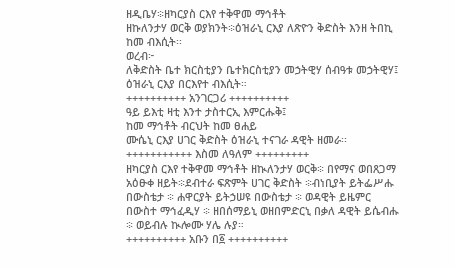ዘዲቤሃ፨ዘካርያስ ርእየ ተቅዋመ ማኅቶት
ዘኩለንታሃ ወርቅ ወያክንት፨ዕዝራኒ ርእያ ለጽዮን ቅድስት እንዘ ትበኪ ከመ ብእሲት፡፡
ወረብ፦
ለቅድስት ቤተ ክርስቲያን ቤተክርስቲያን መኃትዊሃ ሰብዓቱ መኃትዊሃ፤
ዕዝራኒ ርእያ በርእየተ ብእሲት።
++++++++++ አንገርጋሪ ++++++++++
ዓይ ይእቲ ዛቲ እንተ ታስተርኢ እምርሑቅ፤
ከመ ማኅቶት ብርህት ከመ ፀሐይ
ሙሴኒ ርእያ ሀገር ቅድስት ዕዝራኒ ተናገራ ዳዊት ዘመራ፡፡
+++++++++++ እስመ ለዓለም +++++++++
ዘካርያስ ርእየ ተቅዋመ ማኅቶት ዘኲለንታሃ ወርቅ፨ በየማና ወበጸጋማ አዕፁቀ ዘይት፨ደብተራ ፍጽምት ሀገር ቅድስት ፨ብነቢያት ይትፌሥሑ በውስቴታ ፨ ሐዋርያት ይትኃሠዩ በውስቴታ ፨ ወዳዊት ይዜምር በውስተ ማኅፈዲሃ ፨ ዘበሰማይኒ ወዘበምድርኒ በቃለ ዳዊት ይሴብሑ ፨ ወይብሉ ኲሎሙ ሃሌ ሉያ።
++++++++++ አቡን በ፩ ++++++++++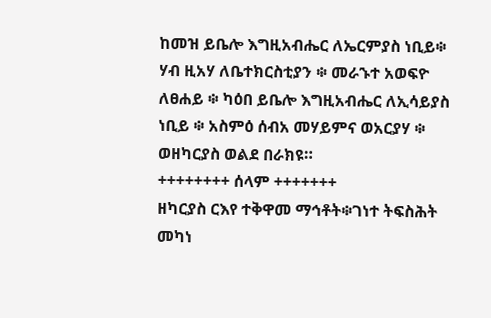ከመዝ ይቤሎ እግዚአብሔር ለኤርምያስ ነቢይ፨ ሃብ ዚአሃ ለቤተክርስቲያን ፨ መራኁተ አወፍዮ ለፀሐይ ፨ ካዕበ ይቤሎ እግዚአብሔር ለኢሳይያስ ነቢይ ፨ አስምዕ ሰብአ መሃይምና ወአርያሃ ፨ ወዘካርያስ ወልደ በራክዩ።
++++++++ ሰላም +++++++
ዘካርያስ ርእየ ተቅዋመ ማኅቶት፨ገነተ ትፍስሕት መካነ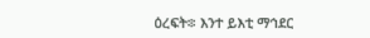ዕረፍት፨ እንተ ይእቲ ማኅደር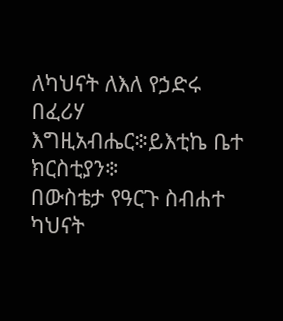ለካህናት ለእለ የኃድሩ በፈሪሃ እግዚአብሔር፨ይእቲኬ ቤተ ክርስቲያን፨
በውስቴታ የዓርጉ ስብሐተ ካህናት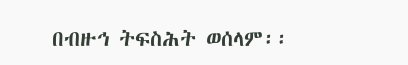በብዙኅ ትፍስሕት ወሰላም፡፡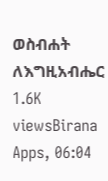ወስብሐት ለእግዚአብሔር
1.6K viewsBirana Apps, 06:04